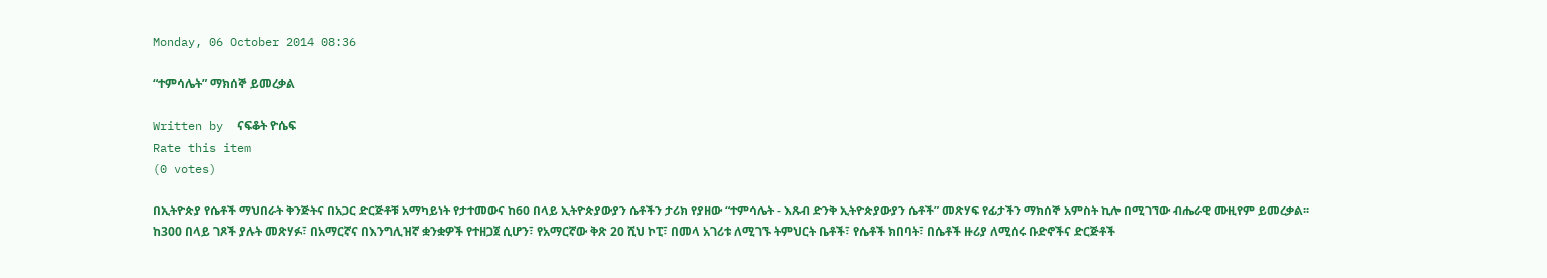Monday, 06 October 2014 08:36

“ተምሳሌት” ማክሰኞ ይመረቃል

Written by  ናፍቆት ዮሴፍ
Rate this item
(0 votes)

በኢትዮጵያ የሴቶች ማህበራት ቅንጅትና በአጋር ድርጅቶቹ አማካይነት የታተመውና ከ60 በላይ ኢትዮጵያውያን ሴቶችን ታሪክ የያዘው “ተምሳሌት - እጹብ ድንቅ ኢትዮጵያውያን ሴቶች” መጽሃፍ የፊታችን ማክሰኞ አምስት ኪሎ በሚገኘው ብሔራዊ ሙዚየም ይመረቃል፡፡
ከ300 በላይ ገጾች ያሉት መጽሃፉ፣ በአማርኛና በእንግሊዝኛ ቋንቋዎች የተዘጋጀ ሲሆን፣ የአማርኛው ቅጽ 20 ሺህ ኮፒ፣ በመላ አገሪቱ ለሚገኙ ትምህርት ቤቶች፣ የሴቶች ክበባት፣ በሴቶች ዙሪያ ለሚሰሩ ቡድኖችና ድርጅቶች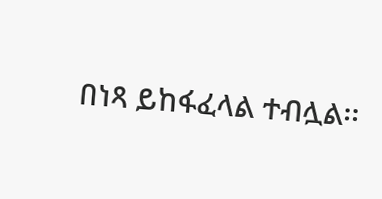በነጻ ይከፋፈላል ተብሏል፡፡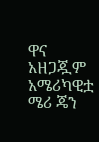ዋና አዘጋጇም አሜሪካዊቷ ሜሪ ጄን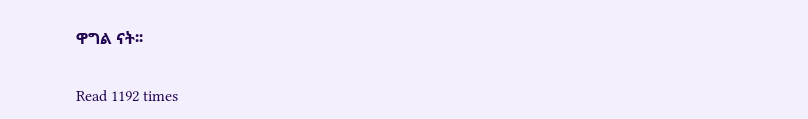ዋግል ናት፡፡

Read 1192 times